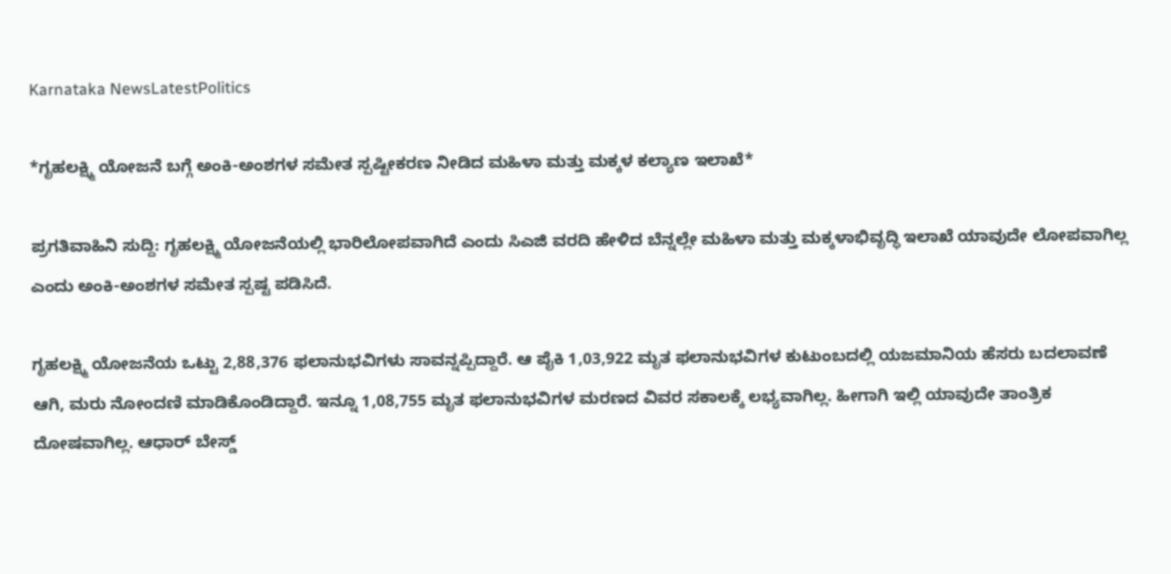Karnataka NewsLatestPolitics

*ಗೃಹಲಕ್ಷ್ಮಿ ಯೋಜನೆ ಬಗ್ಗೆ ಅಂಕಿ-ಅಂಶಗಳ ಸಮೇತ ಸ್ಪಷ್ಟೀಕರಣ ನೀಡಿದ ಮಹಿಳಾ ಮತ್ತು ಮಕ್ಕಳ ಕಲ್ಯಾಣ ಇಲಾಖೆ*

ಪ್ರಗತಿವಾಹಿನಿ ಸುದ್ದಿ: ಗೃಹಲಕ್ಷ್ಮಿ ಯೋಜನೆಯಲ್ಲಿ ಭಾರಿಲೋಪವಾಗಿದೆ ಎಂದು ಸಿಎಜಿ ವರದಿ ಹೇಳಿದ ಬೆನ್ನಲ್ಲೇ ಮಹಿಳಾ ಮತ್ತು ಮಕ್ಕಳಾಭಿವೃದ್ಧಿ ಇಲಾಖೆ ಯಾವುದೇ ಲೋಪವಾಗಿಲ್ಲ ಎಂದು ಅಂಕಿ-ಅಂಶಗಳ ಸಮೇತ ಸ್ಪಷ್ಟ ಪಡಿಸಿದೆ.

ಗೃಹಲಕ್ಷ್ಮಿ ಯೋಜನೆಯ ಒಟ್ಟು 2,88,376 ಫಲಾನುಭವಿಗಳು ಸಾವನ್ನಪ್ಪಿದ್ದಾರೆ. ಆ ಪೈಕಿ 1,03,922 ಮೃತ ಫಲಾನುಭವಿಗಳ ಕುಟುಂಬದಲ್ಲಿ ಯಜಮಾನಿಯ ಹೆಸರು ಬದಲಾವಣೆ ಆಗಿ, ಮರು ನೋಂದಣಿ ಮಾಡಿಕೊಂಡಿದ್ದಾರೆ. ಇನ್ನೂ 1,08,755 ಮೃತ ಫಲಾನುಭವಿಗಳ ಮರಣದ ವಿವರ ಸಕಾಲಕ್ಕೆ ಲಭ್ಯವಾಗಿಲ್ಲ. ಹೀಗಾಗಿ ಇಲ್ಲಿ ಯಾವುದೇ ತಾಂತ್ರಿಕ ದೋಷವಾಗಿಲ್ಲ. ಆಧಾರ್ ಬೇಸ್ಡ್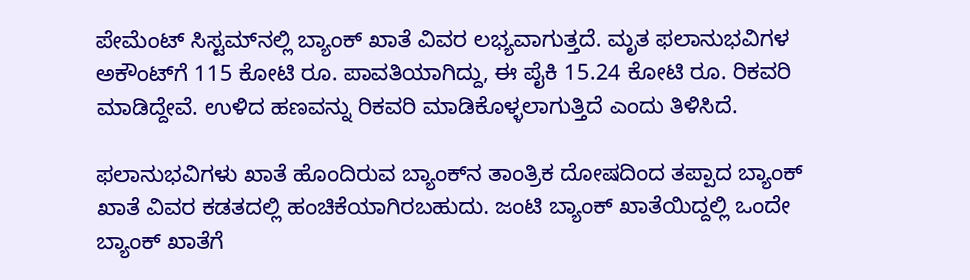ಪೇಮೆಂಟ್ ಸಿಸ್ಟಮ್‌ನಲ್ಲಿ ಬ್ಯಾಂಕ್ ಖಾತೆ ವಿವರ ಲಭ್ಯವಾಗುತ್ತದೆ. ಮೃತ ಫಲಾನುಭವಿಗಳ ಅಕೌಂಟ್‌ಗೆ 115 ಕೋಟಿ ರೂ. ಪಾವತಿಯಾಗಿದ್ದು, ಈ ಪೈಕಿ 15.24 ಕೋಟಿ ರೂ. ರಿಕವರಿ ಮಾಡಿದ್ದೇವೆ. ಉಳಿದ ಹಣವನ್ನು ರಿಕವರಿ ಮಾಡಿಕೊಳ್ಳಲಾಗುತ್ತಿದೆ ಎಂದು ತಿಳಿಸಿದೆ.

ಫಲಾನುಭವಿಗಳು ಖಾತೆ ಹೊಂದಿರುವ ಬ್ಯಾಂಕ್‌ನ ತಾಂತ್ರಿಕ ದೋಷದಿಂದ ತಪ್ಪಾದ ಬ್ಯಾಂಕ್ ಖಾತೆ ವಿವರ ಕಡತದಲ್ಲಿ ಹಂಚಿಕೆಯಾಗಿರಬಹುದು. ಜಂಟಿ ಬ್ಯಾಂಕ್ ಖಾತೆಯಿದ್ದಲ್ಲಿ ಒಂದೇ ಬ್ಯಾಂಕ್ ಖಾತೆಗೆ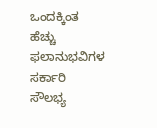ಒಂದಕ್ಕಿಂತ ಹೆಚ್ಚು ಫಲಾನುಭವಿಗಳ ಸರ್ಕಾರಿ ಸೌಲಭ್ಯ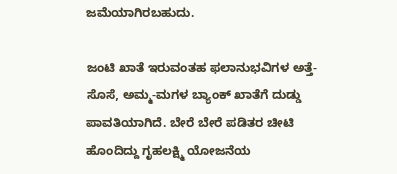ಜಮೆಯಾಗಿರಬಹುದು.

ಜಂಟಿ ಖಾತೆ ಇರುವಂತಹ ಫಲಾನುಭವಿಗಳ ಅತ್ತೆ-ಸೊಸೆ, ಅಮ್ಮ-ಮಗಳ ಬ್ಯಾಂಕ್ ಖಾತೆಗೆ ದುಡ್ಡು ಪಾವತಿಯಾಗಿದೆ. ಬೇರೆ ಬೇರೆ ಪಡಿತರ ಚೀಟಿ ಹೊಂದಿದ್ದು ಗೃಹಲಕ್ಷ್ಮಿ ಯೋಜನೆಯ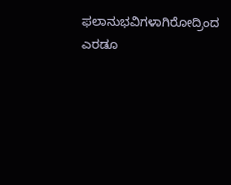ಫಲಾನುಭವಿಗಳಾಗಿರೋದ್ರಿಂದ ಎರಡೂ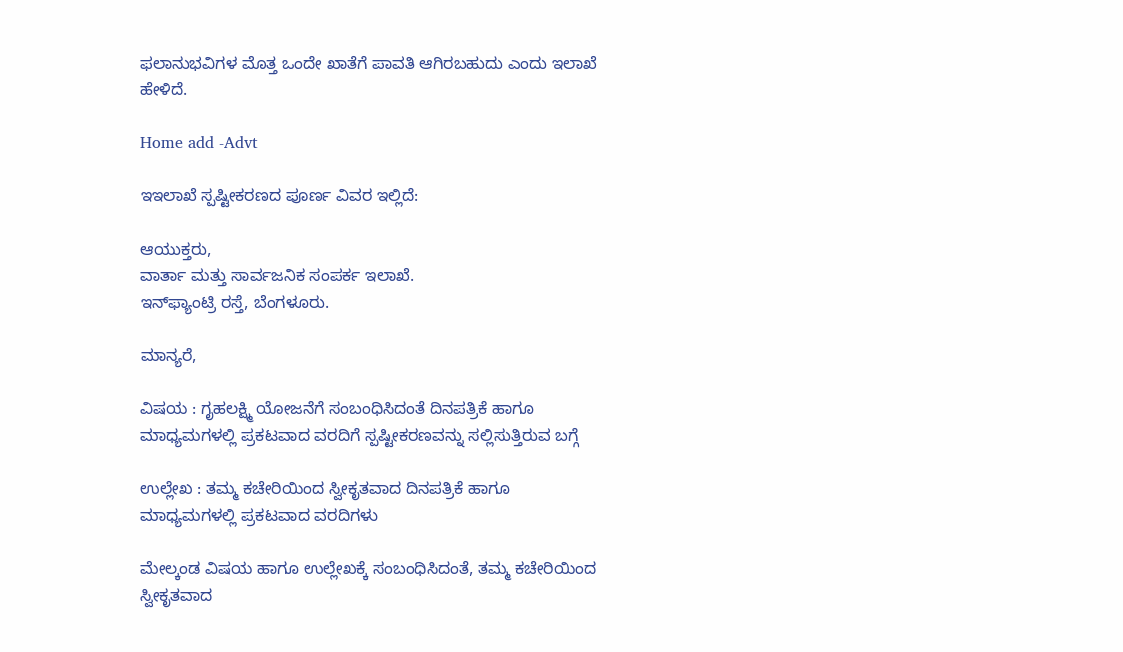ಫಲಾನುಭವಿಗಳ ಮೊತ್ತ ಒಂದೇ ಖಾತೆಗೆ ಪಾವತಿ ಆಗಿರಬಹುದು ಎಂದು ಇಲಾಖೆ ಹೇಳಿದೆ.

Home add -Advt

ಇಇಲಾಖೆ ಸ್ಪಷ್ಟೀಕರಣದ ಪೂರ್ಣ ವಿವರ ಇಲ್ಲಿದೆ:

ಆಯುಕ್ತರು,
ವಾರ್ತಾ ಮತ್ತು ಸಾರ್ವಜನಿಕ ಸಂಪರ್ಕ ಇಲಾಖೆ.
ಇನ್‌ಫ್ಯಾಂಟ್ರಿ ರಸ್ತೆ, ಬೆಂಗಳೂರು.

ಮಾನ್ಯರೆ,

ವಿಷಯ : ಗೃಹಲಕ್ಷ್ಮಿ ಯೋಜನೆಗೆ ಸಂಬಂಧಿಸಿದಂತೆ ದಿನಪತ್ರಿಕೆ ಹಾಗೂ ಮಾಧ್ಯಮಗಳಲ್ಲಿ ಪ್ರಕಟವಾದ ವರದಿಗೆ ಸ್ಪಷ್ಟೀಕರಣವನ್ನು ಸಲ್ಲಿಸುತ್ತಿರುವ ಬಗ್ಗೆ

ಉಲ್ಲೇಖ : ತಮ್ಮ ಕಚೇರಿಯಿಂದ ಸ್ವೀಕೃತವಾದ ದಿನಪತ್ರಿಕೆ ಹಾಗೂ ಮಾಧ್ಯಮಗಳಲ್ಲಿ ಪ್ರಕಟವಾದ ವರದಿಗಳು

ಮೇಲ್ಕಂಡ ವಿಷಯ ಹಾಗೂ ಉಲ್ಲೇಖಕ್ಕೆ ಸಂಬಂಧಿಸಿದಂತೆ, ತಮ್ಮ ಕಚೇರಿಯಿಂದ ಸ್ವೀಕೃತವಾದ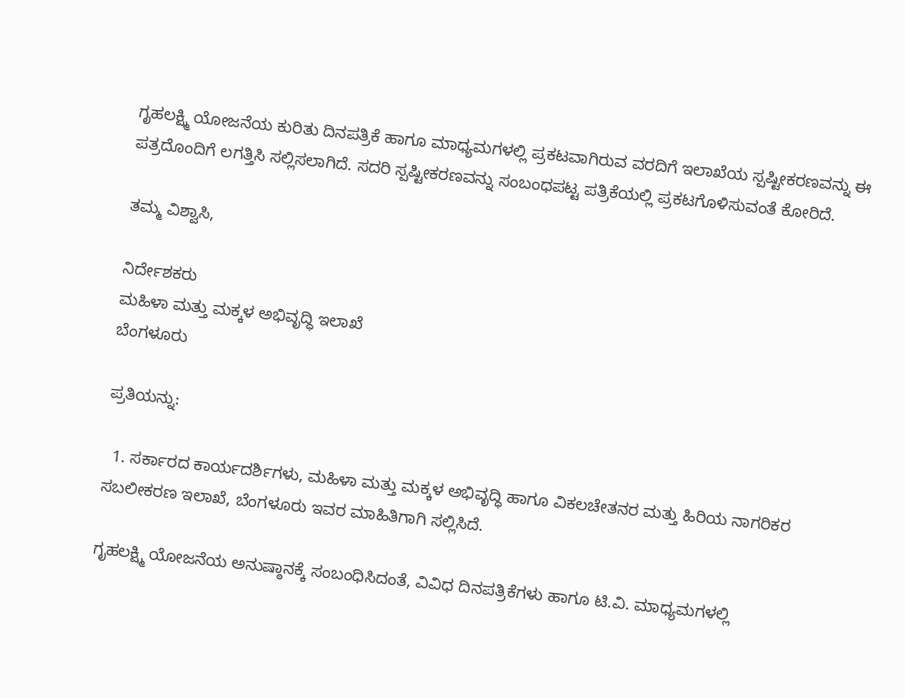ಗೃಹಲಕ್ಷ್ಮಿ ಯೋಜನೆಯ ಕುರಿತು ದಿನಪತ್ರಿಕೆ ಹಾಗೂ ಮಾಧ್ಯಮಗಳಲ್ಲಿ ಪ್ರಕಟವಾಗಿರುವ ವರದಿಗೆ ಇಲಾಖೆಯ ಸ್ಪಷ್ಟೀಕರಣವನ್ನು ಈ ಪತ್ರದೊಂದಿಗೆ ಲಗತ್ತಿಸಿ ಸಲ್ಲಿಸಲಾಗಿದೆ. ಸದರಿ ಸ್ಪಷ್ಟೀಕರಣವನ್ನು ಸಂಬಂಧಪಟ್ಟ ಪತ್ರಿಕೆಯಲ್ಲಿ ಪ್ರಕಟಗೊಳಿಸುವಂತೆ ಕೋರಿದೆ.

ತಮ್ಮ ವಿಶ್ವಾಸಿ,

ನಿರ್ದೇಶಕರು
ಮಹಿಳಾ ಮತ್ತು ಮಕ್ಕಳ ಅಭಿವೃದ್ಧಿ ಇಲಾಖೆ
ಬೆಂಗಳೂರು

ಪ್ರತಿಯನ್ನು:

  1. ಸರ್ಕಾರದ ಕಾರ್ಯದರ್ಶಿಗಳು, ಮಹಿಳಾ ಮತ್ತು ಮಕ್ಕಳ ಅಭಿವೃದ್ಧಿ ಹಾಗೂ ವಿಕಲಚೇತನರ ಮತ್ತು ಹಿರಿಯ ನಾಗರಿಕರ ಸಬಲೀಕರಣ ಇಲಾಖೆ, ಬೆಂಗಳೂರು ಇವರ ಮಾಹಿತಿಗಾಗಿ ಸಲ್ಲಿಸಿದೆ.

ಗೃಹಲಕ್ಷ್ಮಿ ಯೋಜನೆಯ ಅನುಷ್ಠಾನಕ್ಕೆ ಸಂಬಂಧಿಸಿದಂತೆ, ವಿವಿಧ ದಿನಪತ್ರಿಕೆಗಳು ಹಾಗೂ ಟಿ.ವಿ. ಮಾಧ್ಯಮಗಳಲ್ಲಿ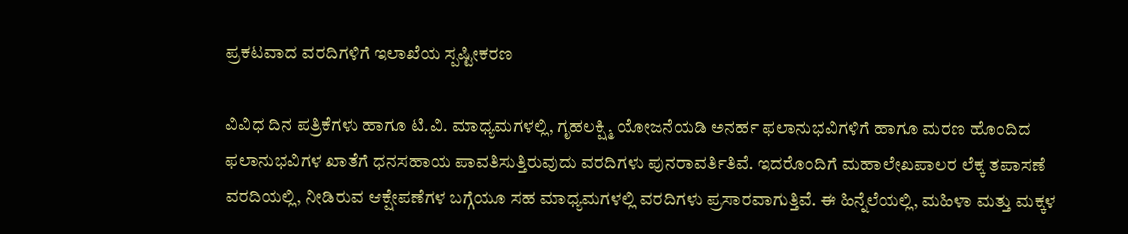ಪ್ರಕಟವಾದ ವರದಿಗಳಿಗೆ ಇಲಾಖೆಯ ಸ್ಪಷ್ಟೀಕರಣ

ವಿವಿಧ ದಿನ ಪತ್ರಿಕೆಗಳು ಹಾಗೂ ಟಿ.ವಿ. ಮಾಧ್ಯಮಗಳಲ್ಲಿ, ಗೃಹಲಕ್ಷ್ಮಿ ಯೋಜನೆಯಡಿ ಅನರ್ಹ ಫಲಾನುಭವಿಗಳಿಗೆ ಹಾಗೂ ಮರಣ ಹೊಂದಿದ ಫಲಾನುಭವಿಗಳ ಖಾತೆಗೆ ಧನಸಹಾಯ ಪಾವತಿಸುತ್ತಿರುವುದು ವರದಿಗಳು ಪುನರಾವರ್ತಿತಿವೆ. ಇದರೊಂದಿಗೆ ಮಹಾಲೇಖಪಾಲರ ಲೆಕ್ಕ ತಪಾಸಣೆ ವರದಿಯಲ್ಲಿ, ನೀಡಿರುವ ಆಕ್ಷೇಪಣೆಗಳ ಬಗ್ಗೆಯೂ ಸಹ ಮಾಧ್ಯಮಗಳಲ್ಲಿ ವರದಿಗಳು ಪ್ರಸಾರವಾಗುತ್ತಿವೆ. ಈ ಹಿನ್ನೆಲೆಯಲ್ಲಿ, ಮಹಿಳಾ ಮತ್ತು ಮಕ್ಕಳ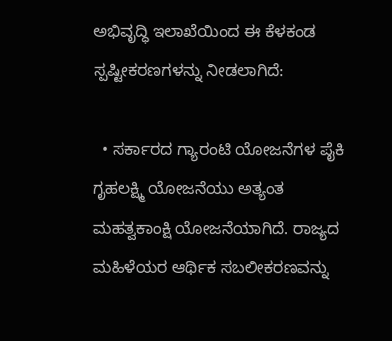ಅಭಿವೃದ್ಧಿ ಇಲಾಖೆಯಿಂದ ಈ ಕೆಳಕಂಡ ಸ್ಪಷ್ಟೀಕರಣಗಳನ್ನು ನೀಡಲಾಗಿದೆ:

  • ಸರ್ಕಾರದ ಗ್ಯಾರಂಟಿ ಯೋಜನೆಗಳ ಪೈಕಿ ಗೃಹಲಕ್ಷ್ಮಿ ಯೋಜನೆಯು ಅತ್ಯಂತ ಮಹತ್ವಕಾಂಕ್ಷಿ ಯೋಜನೆಯಾಗಿದೆ. ರಾಜ್ಯದ ಮಹಿಳೆಯರ ಆರ್ಥಿಕ ಸಬಲೀಕರಣವನ್ನು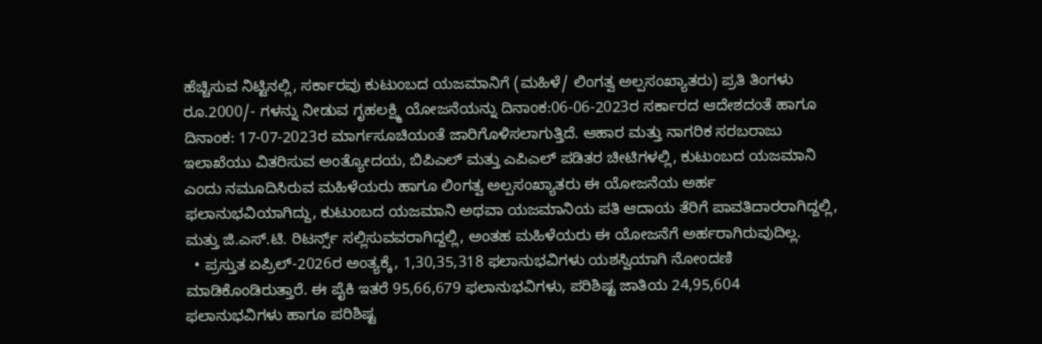ಹೆಚ್ಚಿಸುವ ನಿಟ್ಟಿನಲ್ಲಿ, ಸರ್ಕಾರವು ಕುಟುಂಬದ ಯಜಮಾನಿಗೆ (ಮಹಿಳೆ/ ಲಿಂಗತ್ವ ಅಲ್ಪಸಂಖ್ಯಾತರು) ಪ್ರತಿ ತಿಂಗಳು ರೂ.2000/- ಗಳನ್ನು ನೀಡುವ ಗೃಹಲಕ್ಷ್ಮಿ ಯೋಜನೆಯನ್ನು ದಿನಾಂಕ:06-06-2023ರ ಸರ್ಕಾರದ ಆದೇಶದಂತೆ ಹಾಗೂ ದಿನಾಂಕ: 17-07-2023ರ ಮಾರ್ಗಸೂಚಿಯಂತೆ ಜಾರಿಗೊಳಿಸಲಾಗುತ್ತಿದೆ. ಆಹಾರ ಮತ್ತು ನಾಗರಿಕ ಸರಬರಾಜು ಇಲಾಖೆಯು ವಿತರಿಸುವ ಅಂತ್ಯೋದಯ, ಬಿಪಿಎಲ್ ಮತ್ತು ಎಪಿಎಲ್ ಪಡಿತರ ಚೀಟಿಗಳಲ್ಲಿ, ಕುಟುಂಬದ ಯಜಮಾನಿ ಎಂದು ನಮೂದಿಸಿರುವ ಮಹಿಳೆಯರು ಹಾಗೂ ಲಿಂಗತ್ವ ಅಲ್ಪಸಂಖ್ಯಾತರು ಈ ಯೋಜನೆಯ ಅರ್ಹ ಫಲಾನುಭವಿಯಾಗಿದ್ದು, ಕುಟುಂಬದ ಯಜಮಾನಿ ಅಥವಾ ಯಜಮಾನಿಯ ಪತಿ ಆದಾಯ ತೆರಿಗೆ ಪಾವತಿದಾರರಾಗಿದ್ದಲ್ಲಿ, ಮತ್ತು ಜಿ.ಎಸ್.ಟಿ. ರಿಟರ್ನ್ಸ್ ಸಲ್ಲಿಸುವವರಾಗಿದ್ದಲ್ಲಿ, ಅಂತಹ ಮಹಿಳೆಯರು ಈ ಯೋಜನೆಗೆ ಅರ್ಹರಾಗಿರುವುದಿಲ್ಲ.
  • ಪ್ರಸ್ತುತ ಏಪ್ರಿಲ್-2026ರ ಅಂತ್ಯಕ್ಕೆ, 1,30,35,318 ಫಲಾನುಭವಿಗಳು ಯಶಸ್ವಿಯಾಗಿ ನೋಂದಣಿ ಮಾಡಿಕೊಂಡಿರುತ್ತಾರೆ. ಈ ಪೈಕಿ ಇತರೆ 95,66,679 ಫಲಾನುಭವಿಗಳು, ಪರಿಶಿಷ್ಟ ಜಾತಿಯ 24,95,604 ಫಲಾನುಭವಿಗಳು ಹಾಗೂ ಪರಿಶಿಷ್ಟ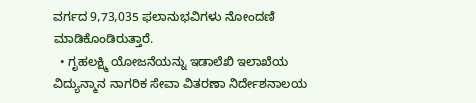ವರ್ಗದ 9,73,035 ಫಲಾನುಭವಿಗಳು ನೋಂದಣಿ ಮಾಡಿಕೊಂಡಿರುತ್ತಾರೆ.
  • ಗೃಹಲಕ್ಷ್ಮಿ ಯೋಜನೆಯನ್ನು ಇಡಾಲೆಖಿ ಇಲಾಖೆಯ ವಿದ್ಯುನ್ಮಾನ ನಾಗರಿಕ ಸೇವಾ ವಿತರಣಾ ನಿರ್ದೇಶನಾಲಯ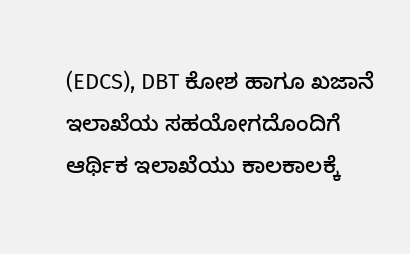(EDCS), DBT ಕೋಶ ಹಾಗೂ ಖಜಾನೆ ಇಲಾಖೆಯ ಸಹಯೋಗದೊಂದಿಗೆ ಆರ್ಥಿಕ ಇಲಾಖೆಯು ಕಾಲಕಾಲಕ್ಕೆ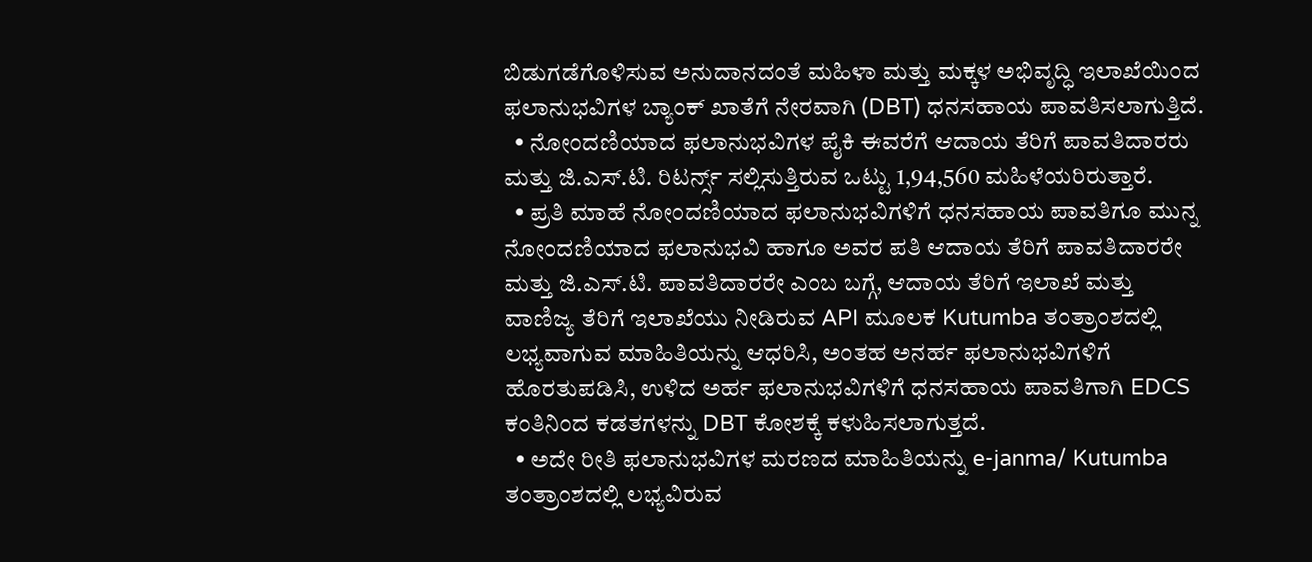ಬಿಡುಗಡೆಗೊಳಿಸುವ ಅನುದಾನದಂತೆ ಮಹಿಳಾ ಮತ್ತು ಮಕ್ಕಳ ಅಭಿವೃದ್ಧಿ ಇಲಾಖೆಯಿಂದ ಫಲಾನುಭವಿಗಳ ಬ್ಯಾಂಕ್ ಖಾತೆಗೆ ನೇರವಾಗಿ (DBT) ಧನಸಹಾಯ ಪಾವತಿಸಲಾಗುತ್ತಿದೆ.
  • ನೋಂದಣಿಯಾದ ಫಲಾನುಭವಿಗಳ ಪೈಕಿ ಈವರೆಗೆ ಆದಾಯ ತೆರಿಗೆ ಪಾವತಿದಾರರು ಮತ್ತು ಜಿ.ಎಸ್.ಟಿ. ರಿಟರ್ನ್ಸ್ ಸಲ್ಲಿಸುತ್ತಿರುವ ಒಟ್ಟು 1,94,560 ಮಹಿಳೆಯರಿರುತ್ತಾರೆ.
  • ಪ್ರತಿ ಮಾಹೆ ನೋಂದಣಿಯಾದ ಫಲಾನುಭವಿಗಳಿಗೆ ಧನಸಹಾಯ ಪಾವತಿಗೂ ಮುನ್ನ ನೋಂದಣಿಯಾದ ಫಲಾನುಭವಿ ಹಾಗೂ ಅವರ ಪತಿ ಆದಾಯ ತೆರಿಗೆ ಪಾವತಿದಾರರೇ ಮತ್ತು ಜಿ.ಎಸ್.ಟಿ. ಪಾವತಿದಾರರೇ ಎಂಬ ಬಗ್ಗೆ, ಆದಾಯ ತೆರಿಗೆ ಇಲಾಖೆ ಮತ್ತು ವಾಣಿಜ್ಯ ತೆರಿಗೆ ಇಲಾಖೆಯು ನೀಡಿರುವ API ಮೂಲಕ Kutumba ತಂತ್ರಾಂಶದಲ್ಲಿ ಲಭ್ಯವಾಗುವ ಮಾಹಿತಿಯನ್ನು ಆಧರಿಸಿ, ಅಂತಹ ಅನರ್ಹ ಫಲಾನುಭವಿಗಳಿಗೆ ಹೊರತುಪಡಿಸಿ, ಉಳಿದ ಅರ್ಹ ಫಲಾನುಭವಿಗಳಿಗೆ ಧನಸಹಾಯ ಪಾವತಿಗಾಗಿ EDCS ಕಂತಿನಿಂದ ಕಡತಗಳನ್ನು DBT ಕೋಶಕ್ಕೆ ಕಳುಹಿಸಲಾಗುತ್ತದೆ.
  • ಅದೇ ರೀತಿ ಫಲಾನುಭವಿಗಳ ಮರಣದ ಮಾಹಿತಿಯನ್ನು e-janma/ Kutumba ತಂತ್ರಾಂಶದಲ್ಲಿ ಲಭ್ಯವಿರುವ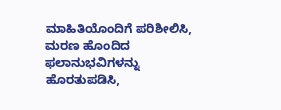ಮಾಹಿತಿಯೊಂದಿಗೆ ಪರಿಶೀಲಿಸಿ, ಮರಣ ಹೊಂದಿದ ಫಲಾನುಭವಿಗಳನ್ನು ಹೊರತುಪಡಿಸಿ,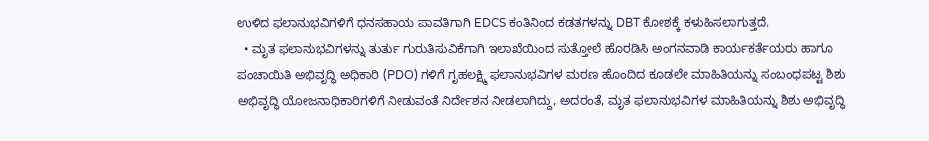ಉಳಿದ ಫಲಾನುಭವಿಗಳಿಗೆ ಧನಸಹಾಯ ಪಾವತಿಗಾಗಿ EDCS ಕಂತಿನಿಂದ ಕಡತಗಳನ್ನು DBT ಕೋಶಕ್ಕೆ ಕಳುಹಿಸಲಾಗುತ್ತದೆ.
  • ಮೃತ ಫಲಾನುಭವಿಗಳನ್ನು ತುರ್ತು ಗುರುತಿಸುವಿಕೆಗಾಗಿ ಇಲಾಖೆಯಿಂದ ಸುತ್ತೋಲೆ ಹೊರಡಿಸಿ ಅಂಗನವಾಡಿ ಕಾರ್ಯಕರ್ತೆಯರು ಹಾಗೂ ಪಂಚಾಯಿತಿ ಅಭಿವೃದ್ಧಿ ಅಧಿಕಾರಿ (PDO) ಗಳಿಗೆ ಗೃಹಲಕ್ಷ್ಮಿ ಫಲಾನುಭವಿಗಳ ಮರಣ ಹೊಂದಿದ ಕೂಡಲೇ ಮಾಹಿತಿಯನ್ನು ಸಂಬಂಧಪಟ್ಟ ಶಿಶು ಅಭಿವೃದ್ಧಿ ಯೋಜನಾಧಿಕಾರಿಗಳಿಗೆ ನೀಡುವಂತೆ ನಿರ್ದೇಶನ ನೀಡಲಾಗಿದ್ದು, ಅದರಂತೆ, ಮೃತ ಫಲಾನುಭವಿಗಳ ಮಾಹಿತಿಯನ್ನು ಶಿಶು ಅಭಿವೃದ್ಧಿ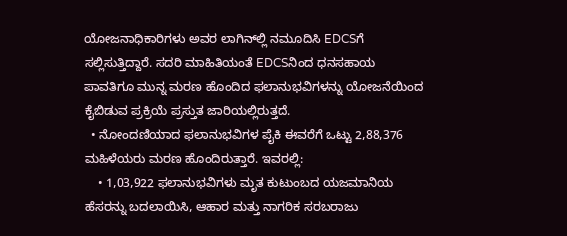ಯೋಜನಾಧಿಕಾರಿಗಳು ಅವರ ಲಾಗಿನ್‌ಲ್ಲಿ ನಮೂದಿಸಿ EDCSಗೆ ಸಲ್ಲಿಸುತ್ತಿದ್ದಾರೆ. ಸದರಿ ಮಾಹಿತಿಯಂತೆ EDCSನಿಂದ ಧನಸಹಾಯ ಪಾವತಿಗೂ ಮುನ್ನ ಮರಣ ಹೊಂದಿದ ಫಲಾನುಭವಿಗಳನ್ನು ಯೋಜನೆಯಿಂದ ಕೈಬಿಡುವ ಪ್ರಕ್ರಿಯೆ ಪ್ರಸ್ತುತ ಜಾರಿಯಲ್ಲಿರುತ್ತದೆ.
  • ನೋಂದಣಿಯಾದ ಫಲಾನುಭವಿಗಳ ಪೈಕಿ ಈವರೆಗೆ ಒಟ್ಟು 2,88,376 ಮಹಿಳೆಯರು ಮರಣ ಹೊಂದಿರುತ್ತಾರೆ. ಇವರಲ್ಲಿ:
    • 1,03,922 ಫಲಾನುಭವಿಗಳು ಮೃತ ಕುಟುಂಬದ ಯಜಮಾನಿಯ ಹೆಸರನ್ನು ಬದಲಾಯಿಸಿ, ಆಹಾರ ಮತ್ತು ನಾಗರಿಕ ಸರಬರಾಜು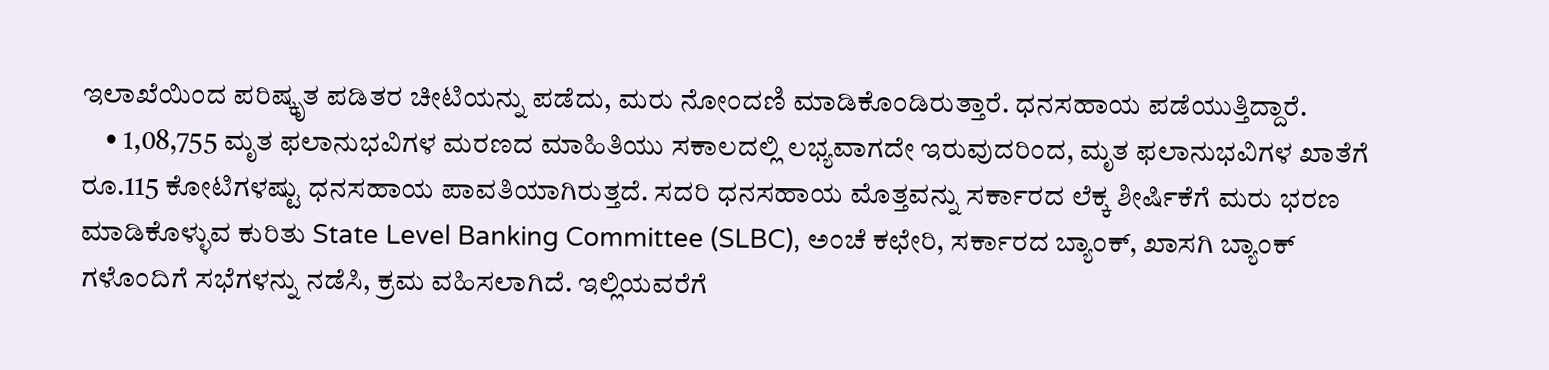ಇಲಾಖೆಯಿಂದ ಪರಿಷ್ಕೃತ ಪಡಿತರ ಚೀಟಿಯನ್ನು ಪಡೆದು, ಮರು ನೋಂದಣಿ ಮಾಡಿಕೊಂಡಿರುತ್ತಾರೆ. ಧನಸಹಾಯ ಪಡೆಯುತ್ತಿದ್ದಾರೆ.
    • 1,08,755 ಮೃತ ಫಲಾನುಭವಿಗಳ ಮರಣದ ಮಾಹಿತಿಯು ಸಕಾಲದಲ್ಲಿ ಲಭ್ಯವಾಗದೇ ಇರುವುದರಿಂದ, ಮೃತ ಫಲಾನುಭವಿಗಳ ಖಾತೆಗೆ ರೂ.115 ಕೋಟಿಗಳಷ್ಟು ಧನಸಹಾಯ ಪಾವತಿಯಾಗಿರುತ್ತದೆ. ಸದರಿ ಧನಸಹಾಯ ಮೊತ್ತವನ್ನು ಸರ್ಕಾರದ ಲೆಕ್ಕ ಶೀರ್ಷಿಕೆಗೆ ಮರು ಭರಣ ಮಾಡಿಕೊಳ್ಳುವ ಕುರಿತು State Level Banking Committee (SLBC), ಅಂಚೆ ಕಛೇರಿ, ಸರ್ಕಾರದ ಬ್ಯಾಂಕ್, ಖಾಸಗಿ ಬ್ಯಾಂಕ್ ಗಳೊಂದಿಗೆ ಸಭೆಗಳನ್ನು ನಡೆಸಿ, ಕ್ರಮ ವಹಿಸಲಾಗಿದೆ. ಇಲ್ಲಿಯವರೆಗೆ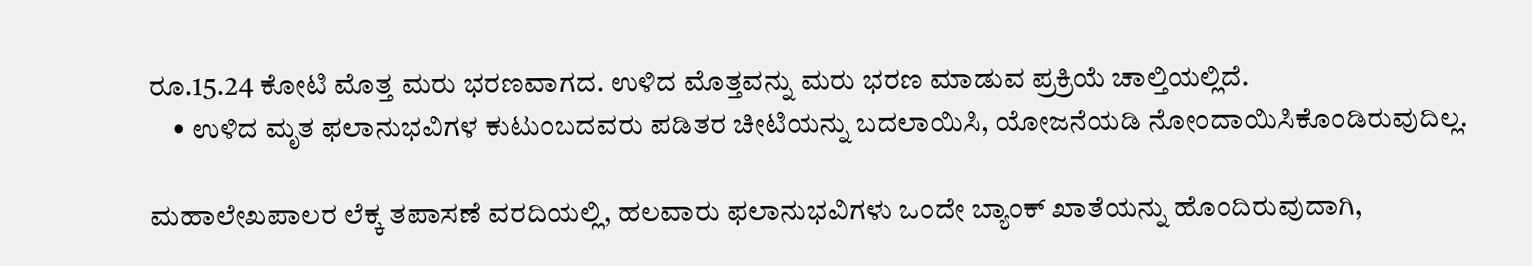ರೂ.15.24 ಕೋಟಿ ಮೊತ್ತ ಮರು ಭರಣವಾಗದ. ಉಳಿದ ಮೊತ್ತವನ್ನು ಮರು ಭರಣ ಮಾಡುವ ಪ್ರಕ್ರಿಯೆ ಚಾಲ್ತಿಯಲ್ಲಿದೆ.
    • ಉಳಿದ ಮೃತ ಫಲಾನುಭವಿಗಳ ಕುಟುಂಬದವರು ಪಡಿತರ ಚೀಟಿಯನ್ನು ಬದಲಾಯಿಸಿ, ಯೋಜನೆಯಡಿ ನೋಂದಾಯಿಸಿಕೊಂಡಿರುವುದಿಲ್ಲ.

ಮಹಾಲೇಖಪಾಲರ ಲೆಕ್ಕ ತಪಾಸಣೆ ವರದಿಯಲ್ಲಿ, ಹಲವಾರು ಫಲಾನುಭವಿಗಳು ಒಂದೇ ಬ್ಯಾಂಕ್ ಖಾತೆಯನ್ನು ಹೊಂದಿರುವುದಾಗಿ,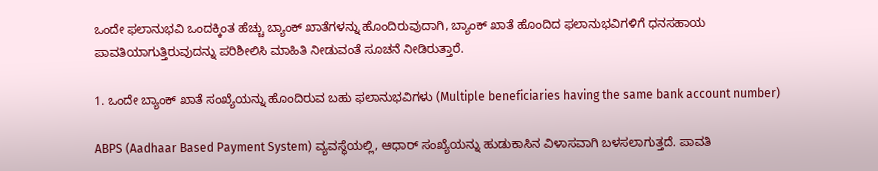ಒಂದೇ ಫಲಾನುಭವಿ ಒಂದಕ್ಕಿಂತ ಹೆಚ್ಚು ಬ್ಯಾಂಕ್ ಖಾತೆಗಳನ್ನು ಹೊಂದಿರುವುದಾಗಿ, ಬ್ಯಾಂಕ್ ಖಾತೆ ಹೊಂದಿದ ಫಲಾನುಭವಿಗಳಿಗೆ ಧನಸಹಾಯ ಪಾವತಿಯಾಗುತ್ತಿರುವುದನ್ನು ಪರಿಶೀಲಿಸಿ ಮಾಹಿತಿ ನೀಡುವಂತೆ ಸೂಚನೆ ನೀಡಿರುತ್ತಾರೆ.

1. ಒಂದೇ ಬ್ಯಾಂಕ್ ಖಾತೆ ಸಂಖ್ಯೆಯನ್ನು ಹೊಂದಿರುವ ಬಹು ಫಲಾನುಭವಿಗಳು (Multiple beneficiaries having the same bank account number)

ABPS (Aadhaar Based Payment System) ವ್ಯವಸ್ಥೆಯಲ್ಲಿ, ಆಧಾರ್ ಸಂಖ್ಯೆಯನ್ನು ಹುಡುಕಾಸಿನ ವಿಳಾಸವಾಗಿ ಬಳಸಲಾಗುತ್ತದೆ. ಪಾವತಿ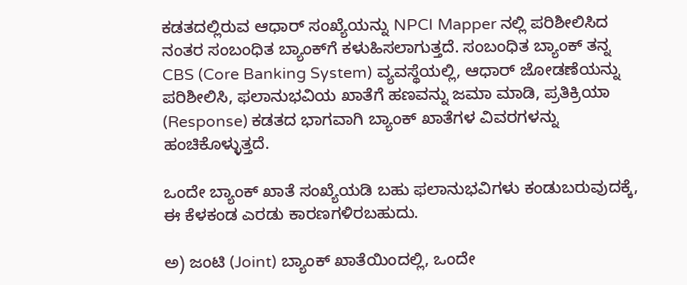ಕಡತದಲ್ಲಿರುವ ಆಧಾರ್ ಸಂಖ್ಯೆಯನ್ನು NPCI Mapper ನಲ್ಲಿ ಪರಿಶೀಲಿಸಿದ ನಂತರ ಸಂಬಂಧಿತ ಬ್ಯಾಂಕ್‌ಗೆ ಕಳುಹಿಸಲಾಗುತ್ತದೆ. ಸಂಬಂಧಿತ ಬ್ಯಾಂಕ್ ತನ್ನ CBS (Core Banking System) ವ್ಯವಸ್ಥೆಯಲ್ಲಿ, ಆಧಾರ್ ಜೋಡಣೆಯನ್ನು ಪರಿಶೀಲಿಸಿ, ಫಲಾನುಭವಿಯ ಖಾತೆಗೆ ಹಣವನ್ನು ಜಮಾ ಮಾಡಿ, ಪ್ರತಿಕ್ರಿಯಾ (Response) ಕಡತದ ಭಾಗವಾಗಿ ಬ್ಯಾಂಕ್ ಖಾತೆಗಳ ವಿವರಗಳನ್ನು ಹಂಚಿಕೊಳ್ಳುತ್ತದೆ.

ಒಂದೇ ಬ್ಯಾಂಕ್ ಖಾತೆ ಸಂಖ್ಯೆಯಡಿ ಬಹು ಫಲಾನುಭವಿಗಳು ಕಂಡುಬರುವುದಕ್ಕೆ, ಈ ಕೆಳಕಂಡ ಎರಡು ಕಾರಣಗಳಿರಬಹುದು.

ಅ) ಜಂಟಿ (Joint) ಬ್ಯಾಂಕ್ ಖಾತೆಯಿಂದಲ್ಲಿ, ಒಂದೇ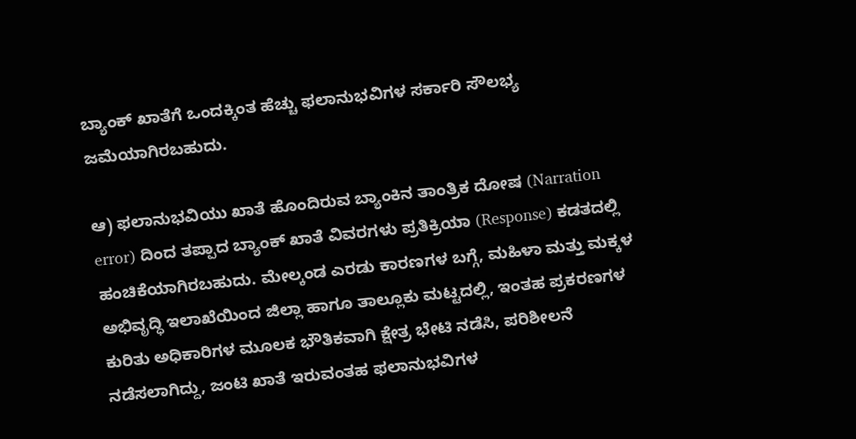ಬ್ಯಾಂಕ್ ಖಾತೆಗೆ ಒಂದಕ್ಕಿಂತ ಹೆಚ್ಚು ಫಲಾನುಭವಿಗಳ ಸರ್ಕಾರಿ ಸೌಲಭ್ಯ ಜಮೆಯಾಗಿರಬಹುದು.

ಆ) ಫಲಾನುಭವಿಯು ಖಾತೆ ಹೊಂದಿರುವ ಬ್ಯಾಂಕಿನ ತಾಂತ್ರಿಕ ದೋಷ (Narration error) ದಿಂದ ತಪ್ಪಾದ ಬ್ಯಾಂಕ್ ಖಾತೆ ವಿವರಗಳು ಪ್ರತಿಕ್ರಿಯಾ (Response) ಕಡತದಲ್ಲಿ ಹಂಚಿಕೆಯಾಗಿರಬಹುದು. ಮೇಲ್ಕಂಡ ಎರಡು ಕಾರಣಗಳ ಬಗ್ಗೆ, ಮಹಿಳಾ ಮತ್ತು ಮಕ್ಕಳ ಅಭಿವೃದ್ಧಿ ಇಲಾಖೆಯಿಂದ ಜಿಲ್ಲಾ ಹಾಗೂ ತಾಲ್ಲೂಕು ಮಟ್ಟದಲ್ಲಿ, ಇಂತಹ ಪ್ರಕರಣಗಳ ಕುರಿತು ಅಧಿಕಾರಿಗಳ ಮೂಲಕ ಭೌತಿಕವಾಗಿ ಕ್ಷೇತ್ರ ಭೇಟಿ ನಡೆಸಿ, ಪರಿಶೀಲನೆ ನಡೆಸಲಾಗಿದ್ದು, ಜಂಟಿ ಖಾತೆ ಇರುವಂತಹ ಫಲಾನುಭವಿಗಳ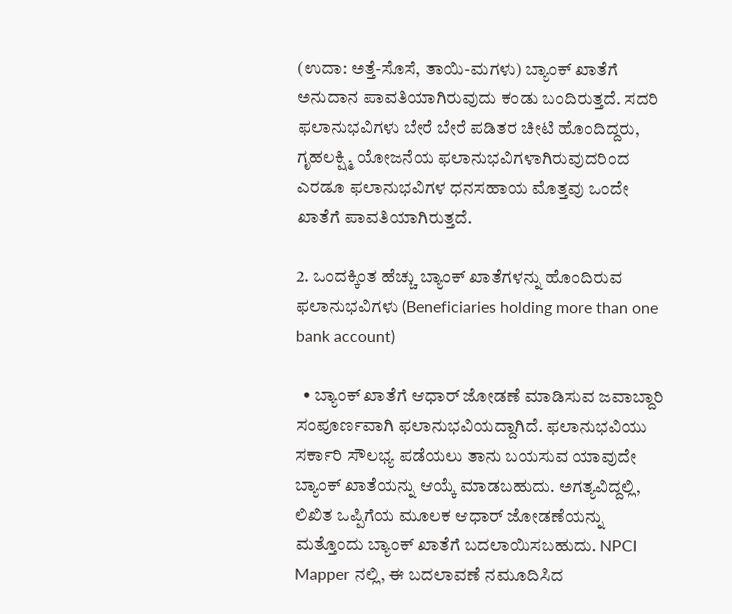(ಉದಾ: ಅತ್ತೆ-ಸೊಸೆ, ತಾಯಿ-ಮಗಳು) ಬ್ಯಾಂಕ್ ಖಾತೆಗೆ ಅನುದಾನ ಪಾವತಿಯಾಗಿರುವುದು ಕಂಡು ಬಂದಿರುತ್ತದೆ. ಸದರಿ ಫಲಾನುಭವಿಗಳು ಬೇರೆ ಬೇರೆ ಪಡಿತರ ಚೀಟಿ ಹೊಂದಿದ್ದರು, ಗೃಹಲಕ್ಷ್ಮಿ ಯೋಜನೆಯ ಫಲಾನುಭವಿಗಳಾಗಿರುವುದರಿಂದ ಎರಡೂ ಫಲಾನುಭವಿಗಳ ಧನಸಹಾಯ ಮೊತ್ತವು ಒಂದೇ ಖಾತೆಗೆ ಪಾವತಿಯಾಗಿರುತ್ತದೆ.

2. ಒಂದಕ್ಕಿಂತ ಹೆಚ್ಚು ಬ್ಯಾಂಕ್ ಖಾತೆಗಳನ್ನು ಹೊಂದಿರುವ ಫಲಾನುಭವಿಗಳು (Beneficiaries holding more than one bank account)

  • ಬ್ಯಾಂಕ್ ಖಾತೆಗೆ ಆಧಾರ್ ಜೋಡಣೆ ಮಾಡಿಸುವ ಜವಾಬ್ದಾರಿ ಸಂಪೂರ್ಣವಾಗಿ ಫಲಾನುಭವಿಯದ್ದಾಗಿದೆ. ಫಲಾನುಭವಿಯು ಸರ್ಕಾರಿ ಸೌಲಭ್ಯ ಪಡೆಯಲು ತಾನು ಬಯಸುವ ಯಾವುದೇ ಬ್ಯಾಂಕ್ ಖಾತೆಯನ್ನು ಆಯ್ಕೆ ಮಾಡಬಹುದು. ಅಗತ್ಯವಿದ್ದಲ್ಲಿ, ಲಿಖಿತ ಒಪ್ಪಿಗೆಯ ಮೂಲಕ ಆಧಾರ್ ಜೋಡಣೆಯನ್ನು ಮತ್ತೊಂದು ಬ್ಯಾಂಕ್ ಖಾತೆಗೆ ಬದಲಾಯಿಸಬಹುದು. NPCI Mapper ನಲ್ಲಿ, ಈ ಬದಲಾವಣೆ ನಮೂದಿಸಿದ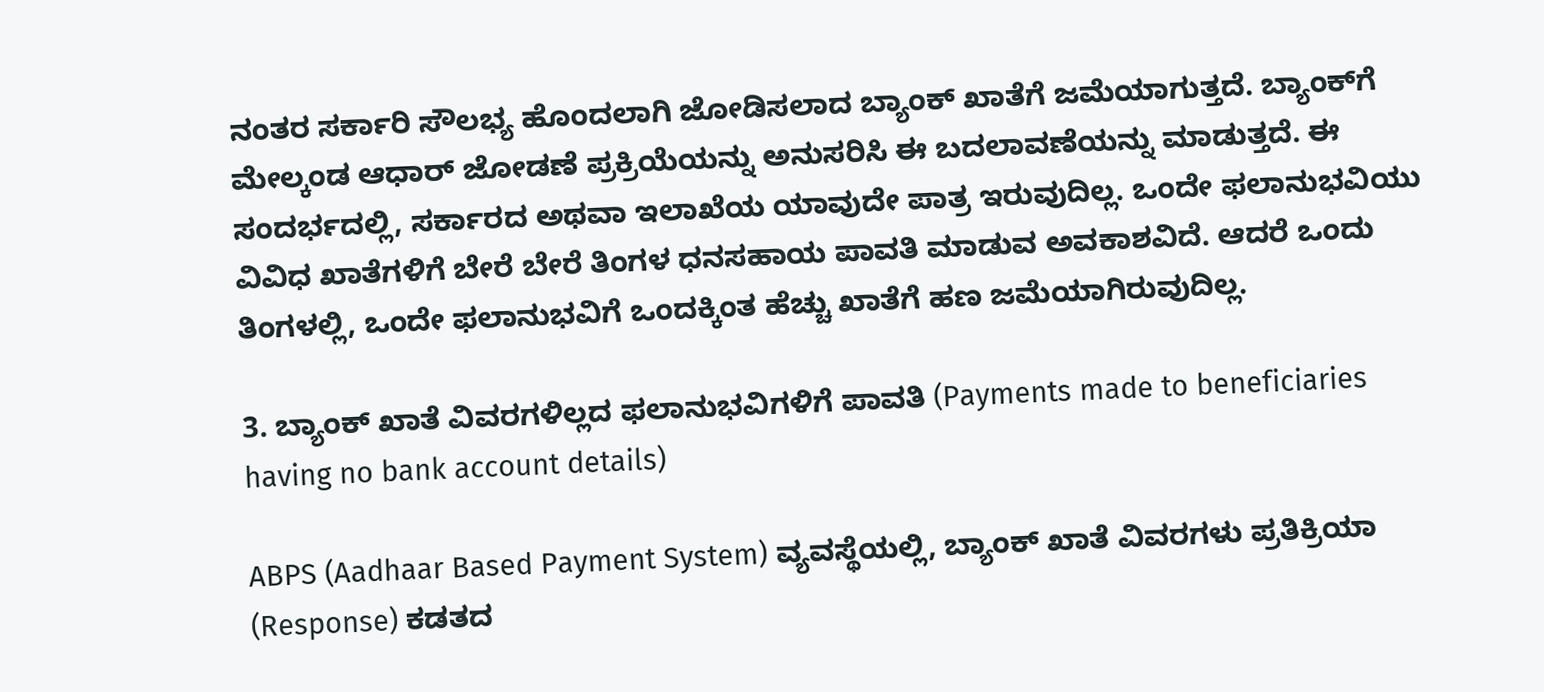ನಂತರ ಸರ್ಕಾರಿ ಸೌಲಭ್ಯ ಹೊಂದಲಾಗಿ ಜೋಡಿಸಲಾದ ಬ್ಯಾಂಕ್ ಖಾತೆಗೆ ಜಮೆಯಾಗುತ್ತದೆ. ಬ್ಯಾಂಕ್‌ಗೆ ಮೇಲ್ಕಂಡ ಆಧಾರ್ ಜೋಡಣೆ ಪ್ರಕ್ರಿಯೆಯನ್ನು ಅನುಸರಿಸಿ ಈ ಬದಲಾವಣೆಯನ್ನು ಮಾಡುತ್ತದೆ. ಈ ಸಂದರ್ಭದಲ್ಲಿ, ಸರ್ಕಾರದ ಅಥವಾ ಇಲಾಖೆಯ ಯಾವುದೇ ಪಾತ್ರ ಇರುವುದಿಲ್ಲ. ಒಂದೇ ಫಲಾನುಭವಿಯು ವಿವಿಧ ಖಾತೆಗಳಿಗೆ ಬೇರೆ ಬೇರೆ ತಿಂಗಳ ಧನಸಹಾಯ ಪಾವತಿ ಮಾಡುವ ಅವಕಾಶವಿದೆ. ಆದರೆ ಒಂದು ತಿಂಗಳಲ್ಲಿ, ಒಂದೇ ಫಲಾನುಭವಿಗೆ ಒಂದಕ್ಕಿಂತ ಹೆಚ್ಚು ಖಾತೆಗೆ ಹಣ ಜಮೆಯಾಗಿರುವುದಿಲ್ಲ.

3. ಬ್ಯಾಂಕ್ ಖಾತೆ ವಿವರಗಳಿಲ್ಲದ ಫಲಾನುಭವಿಗಳಿಗೆ ಪಾವತಿ (Payments made to beneficiaries having no bank account details)

ABPS (Aadhaar Based Payment System) ವ್ಯವಸ್ಥೆಯಲ್ಲಿ, ಬ್ಯಾಂಕ್ ಖಾತೆ ವಿವರಗಳು ಪ್ರತಿಕ್ರಿಯಾ (Response) ಕಡತದ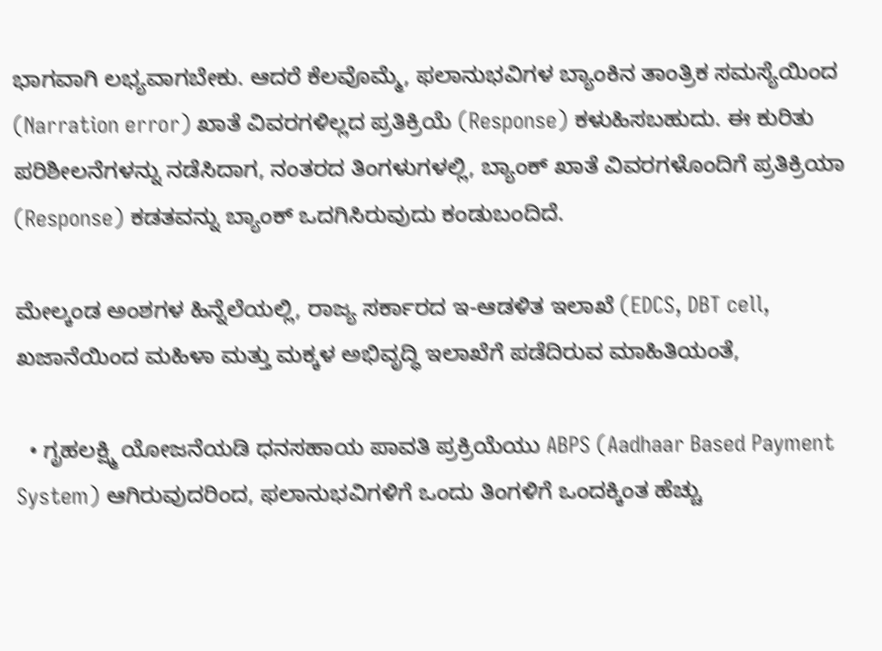ಭಾಗವಾಗಿ ಲಭ್ಯವಾಗಬೇಕು. ಆದರೆ ಕೆಲವೊಮ್ಮೆ, ಫಲಾನುಭವಿಗಳ ಬ್ಯಾಂಕಿನ ತಾಂತ್ರಿಕ ಸಮಸ್ಯೆಯಿಂದ (Narration error) ಖಾತೆ ವಿವರಗಳಿಲ್ಲದ ಪ್ರತಿಕ್ರಿಯೆ (Response) ಕಳುಹಿಸಬಹುದು. ಈ ಕುರಿತು ಪರಿಶೀಲನೆಗಳನ್ನು ನಡೆಸಿದಾಗ, ನಂತರದ ತಿಂಗಳುಗಳಲ್ಲಿ, ಬ್ಯಾಂಕ್ ಖಾತೆ ವಿವರಗಳೊಂದಿಗೆ ಪ್ರತಿಕ್ರಿಯಾ (Response) ಕಡತವನ್ನು ಬ್ಯಾಂಕ್ ಒದಗಿಸಿರುವುದು ಕಂಡುಬಂದಿದೆ.

ಮೇಲ್ಕಂಡ ಅಂಶಗಳ ಹಿನ್ನೆಲೆಯಲ್ಲಿ, ರಾಜ್ಯ ಸರ್ಕಾರದ ಇ-ಆಡಳಿತ ಇಲಾಖೆ (EDCS, DBT cell, ಖಜಾನೆಯಿಂದ ಮಹಿಳಾ ಮತ್ತು ಮಕ್ಕಳ ಅಭಿವೃದ್ಧಿ ಇಲಾಖೆಗೆ ಪಡೆದಿರುವ ಮಾಹಿತಿಯಂತೆ,

  • ಗೃಹಲಕ್ಷ್ಮಿ ಯೋಜನೆಯಡಿ ಧನಸಹಾಯ ಪಾವತಿ ಪ್ರಕ್ರಿಯೆಯು ABPS (Aadhaar Based Payment System) ಆಗಿರುವುದರಿಂದ, ಫಲಾನುಭವಿಗಳಿಗೆ ಒಂದು ತಿಂಗಳಿಗೆ ಒಂದಕ್ಕಿಂತ ಹೆಚ್ಚು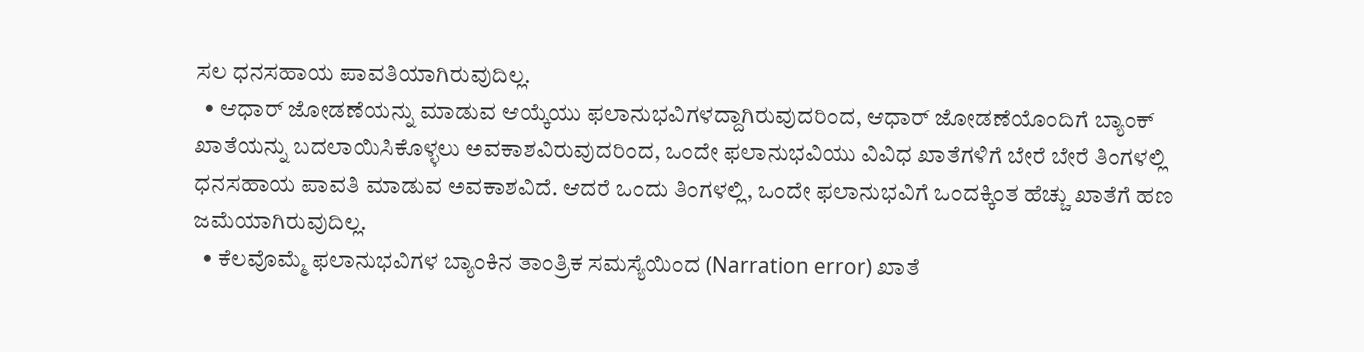ಸಲ ಧನಸಹಾಯ ಪಾವತಿಯಾಗಿರುವುದಿಲ್ಲ.
  • ಆಧಾರ್ ಜೋಡಣೆಯನ್ನು ಮಾಡುವ ಆಯ್ಕೆಯು ಫಲಾನುಭವಿಗಳದ್ದಾಗಿರುವುದರಿಂದ, ಆಧಾರ್ ಜೋಡಣೆಯೊಂದಿಗೆ ಬ್ಯಾಂಕ್ ಖಾತೆಯನ್ನು ಬದಲಾಯಿಸಿಕೊಳ್ಳಲು ಅವಕಾಶವಿರುವುದರಿಂದ, ಒಂದೇ ಫಲಾನುಭವಿಯು ವಿವಿಧ ಖಾತೆಗಳಿಗೆ ಬೇರೆ ಬೇರೆ ತಿಂಗಳಲ್ಲಿ ಧನಸಹಾಯ ಪಾವತಿ ಮಾಡುವ ಅವಕಾಶವಿದೆ. ಆದರೆ ಒಂದು ತಿಂಗಳಲ್ಲಿ, ಒಂದೇ ಫಲಾನುಭವಿಗೆ ಒಂದಕ್ಕಿಂತ ಹೆಚ್ಚು ಖಾತೆಗೆ ಹಣ ಜಮೆಯಾಗಿರುವುದಿಲ್ಲ.
  • ಕೆಲವೊಮ್ಮೆ ಫಲಾನುಭವಿಗಳ ಬ್ಯಾಂಕಿನ ತಾಂತ್ರಿಕ ಸಮಸ್ಯೆಯಿಂದ (Narration error) ಖಾತೆ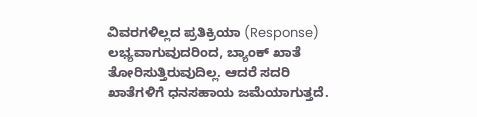ವಿವರಗಳಿಲ್ಲದ ಪ್ರತಿಕ್ರಿಯಾ (Response) ಲಭ್ಯವಾಗುವುದರಿಂದ, ಬ್ಯಾಂಕ್ ಖಾತೆ ತೋರಿಸುತ್ತಿರುವುದಿಲ್ಲ. ಆದರೆ ಸದರಿ ಖಾತೆಗಳಿಗೆ ಧನಸಹಾಯ ಜಮೆಯಾಗುತ್ತದೆ.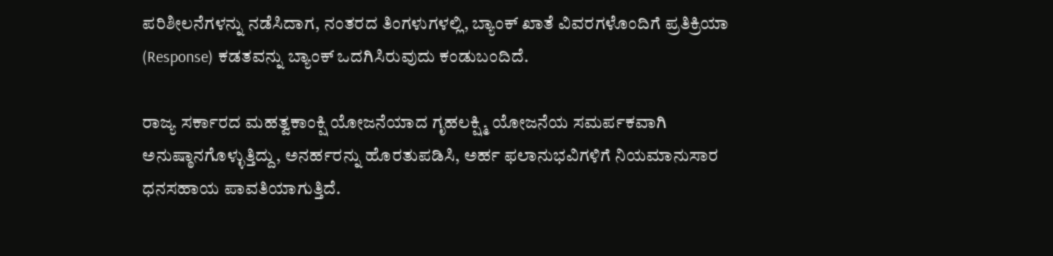ಪರಿಶೀಲನೆಗಳನ್ನು ನಡೆಸಿದಾಗ, ನಂತರದ ತಿಂಗಳುಗಳಲ್ಲಿ, ಬ್ಯಾಂಕ್ ಖಾತೆ ವಿವರಗಳೊಂದಿಗೆ ಪ್ರತಿಕ್ರಿಯಾ (Response) ಕಡತವನ್ನು ಬ್ಯಾಂಕ್ ಒದಗಿಸಿರುವುದು ಕಂಡುಬಂದಿದೆ.

ರಾಜ್ಯ ಸರ್ಕಾರದ ಮಹತ್ವಕಾಂಕ್ಷಿ ಯೋಜನೆಯಾದ ಗೃಹಲಕ್ಷ್ಮಿ ಯೋಜನೆಯ ಸಮರ್ಪಕವಾಗಿ ಅನುಷ್ಠಾನಗೊಳ್ಳುತ್ತಿದ್ದು, ಅನರ್ಹರನ್ನು ಹೊರತುಪಡಿಸಿ, ಅರ್ಹ ಫಲಾನುಭವಿಗಳಿಗೆ ನಿಯಮಾನುಸಾರ ಧನಸಹಾಯ ಪಾವತಿಯಾಗುತ್ತಿದೆ.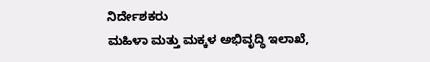ನಿರ್ದೇಶಕರು
ಮಹಿಳಾ ಮತ್ತು ಮಕ್ಕಳ ಅಭಿವೃದ್ಧಿ ಇಲಾಖೆ,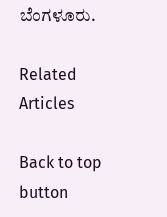ಬೆಂಗಳೂರು.

Related Articles

Back to top button